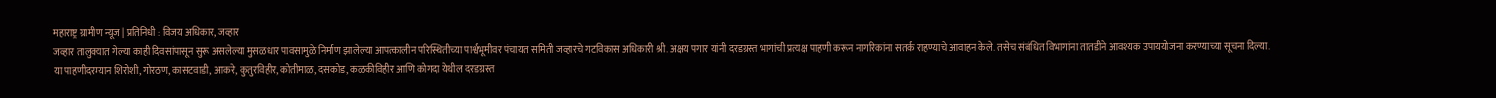महाराष्ट्र ग्रामीण न्यूज | प्रतिनिधी : विजय अधिकार, जव्हार
जव्हार तालुक्यात गेल्या काही दिवसांपासून सुरू असलेल्या मुसळधार पावसामुळे निर्माण झालेल्या आपत्कालीन परिस्थितीच्या पार्श्वभूमीवर पंचायत समिती जव्हारचे गटविकास अधिकारी श्री. अक्षय पगार यांनी दरडग्रस्त भागांची प्रत्यक्ष पाहणी करून नागरिकांना सतर्क राहण्याचे आवाहन केले. तसेच संबंधित विभागांना तातडीने आवश्यक उपाययोजना करण्याच्या सूचना दिल्या.
या पाहणीदरम्यान शिरोशी, गोरठण, कासटवाडी, आकरे, कुतुरविहीर, कोतीमाळ, दसकोड, कळकीविहीर आणि कोगदा येथील दरडग्रस्त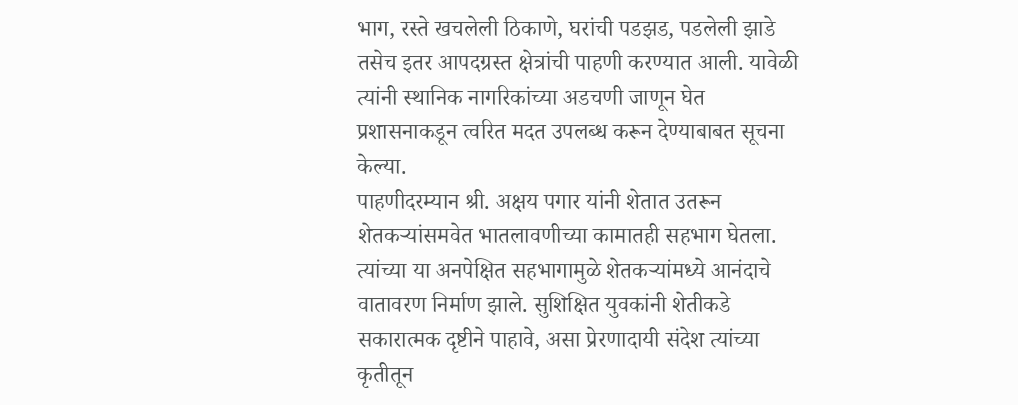भाग, रस्ते खचलेली ठिकाणे, घरांची पडझड, पडलेली झाडे तसेच इतर आपदग्रस्त क्षेत्रांची पाहणी करण्यात आली. यावेळी त्यांनी स्थानिक नागरिकांच्या अडचणी जाणून घेत प्रशासनाकडून त्वरित मदत उपलब्ध करून देण्याबाबत सूचना केल्या.
पाहणीदरम्यान श्री. अक्षय पगार यांनी शेतात उतरून शेतकऱ्यांसमवेत भातलावणीच्या कामातही सहभाग घेतला. त्यांच्या या अनपेक्षित सहभागामुळे शेतकऱ्यांमध्ये आनंदाचे वातावरण निर्माण झाले. सुशिक्षित युवकांनी शेतीकडे सकारात्मक दृष्टीने पाहावे, असा प्रेरणादायी संदेश त्यांच्या कृतीतून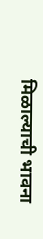मिळाल्याची भावना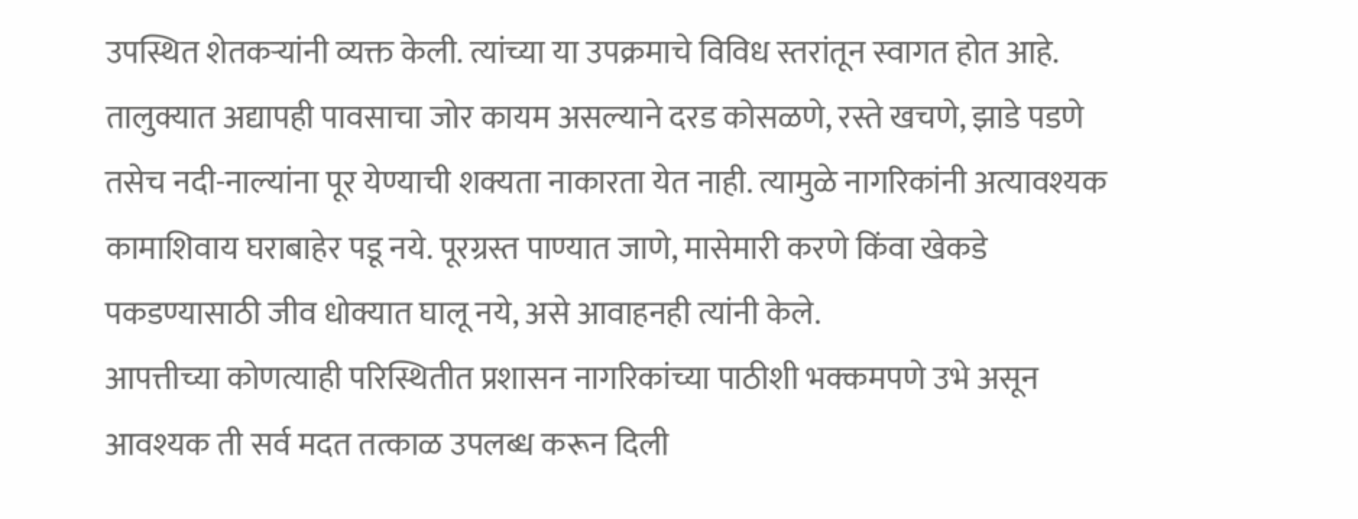उपस्थित शेतकऱ्यांनी व्यक्त केली. त्यांच्या या उपक्रमाचे विविध स्तरांतून स्वागत होत आहे.
तालुक्यात अद्यापही पावसाचा जोर कायम असल्याने दरड कोसळणे, रस्ते खचणे, झाडे पडणे तसेच नदी-नाल्यांना पूर येण्याची शक्यता नाकारता येत नाही. त्यामुळे नागरिकांनी अत्यावश्यक कामाशिवाय घराबाहेर पडू नये. पूरग्रस्त पाण्यात जाणे, मासेमारी करणे किंवा खेकडे पकडण्यासाठी जीव धोक्यात घालू नये, असे आवाहनही त्यांनी केले.
आपत्तीच्या कोणत्याही परिस्थितीत प्रशासन नागरिकांच्या पाठीशी भक्कमपणे उभे असून आवश्यक ती सर्व मदत तत्काळ उपलब्ध करून दिली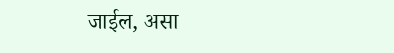जाईल, असा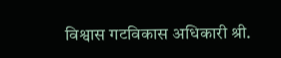विश्वास गटविकास अधिकारी श्री.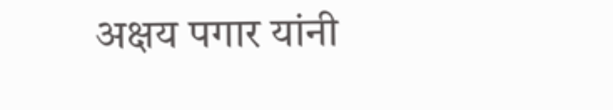अक्षय पगार यांनी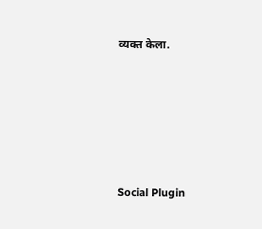व्यक्त केला.





Social Plugin